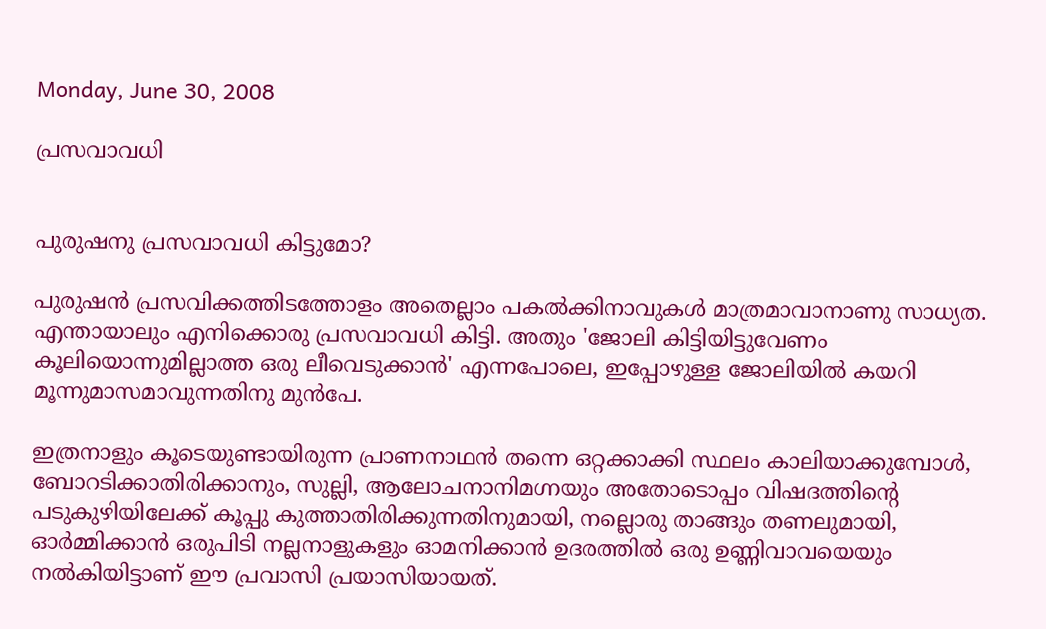Monday, June 30, 2008

പ്രസവാവധി


പുരുഷനു പ്രസവാവധി കിട്ടുമോ?

പുരുഷന്‍ പ്രസവിക്കത്തിടത്തോളം അതെല്ലാം പകല്‍ക്കിനാവുകള്‍ മാത്രമാവാനാണു സാധ്യത. എന്തായാലും എനിക്കൊരു പ്രസവാവധി കിട്ടി. അതും 'ജോലി കിട്ടിയിട്ടുവേണം കൂലിയൊന്നുമില്ലാത്ത ഒരു ലീവെടുക്കാന്‍' എന്നപോലെ, ഇപ്പോഴുള്ള ജോലിയില്‍ കയറി മൂന്നുമാസമാവുന്നതിനു മുന്‍പേ.

ഇത്രനാളും കൂടെയുണ്ടായിരുന്ന പ്രാണനാഥന്‍ തന്നെ ഒറ്റക്കാക്കി സ്ഥലം കാലിയാക്കുമ്പോള്‍, ബോറടിക്കാതിരിക്കാനും, സുല്ലി, ആലോചനാനിമഗ്നയും അതോടൊപ്പം വിഷദത്തിന്റെ പടുകുഴിയിലേക്ക്‌ കൂപ്പു കുത്താതിരിക്കുന്നതിനുമായി, നല്ലൊരു താങ്ങും തണലുമായി, ഓര്‍മ്മിക്കാന്‍ ഒരുപിടി നല്ലനാളുകളും ഓമനിക്കാന്‍ ഉദരത്തില്‍ ഒരു ഉണ്ണിവാവയെയും നല്‍കിയിട്ടാണ്‌ ഈ പ്രവാസി പ്രയാസിയായത്‌.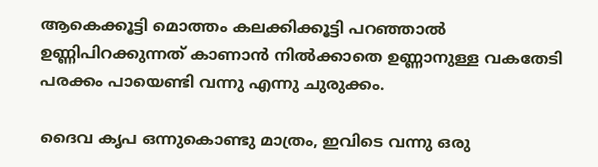ആകെക്കൂട്ടി മൊത്തം കലക്കിക്കൂട്ടി പറഞ്ഞാല്‍ ഉണ്ണിപിറക്കുന്നത്‌ കാണാന്‍ നില്‍ക്കാതെ ഉണ്ണാനുള്ള വകതേടി പരക്കം പായെണ്ടി വന്നു എന്നു ചുരുക്കം.

ദൈവ കൃപ ഒന്നുകൊണ്ടു മാത്രം, ഇവിടെ വന്നു ഒരു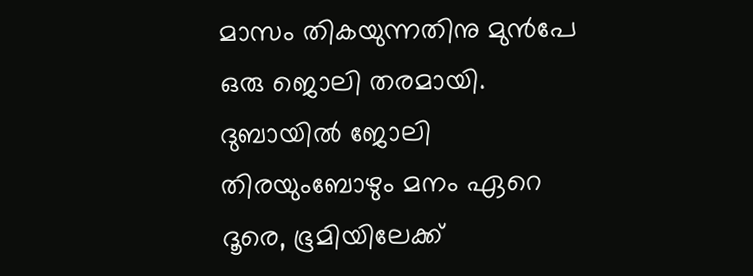മാസം തികയുന്നതിനു മുന്‍പേ ഒരു ജൊലി തരമായി. ദുബായില്‍ ജോലി തിരയുംബോഴും മനം ഏറെ ദൂരെ, ഭൂമിയിലേക്ക്‌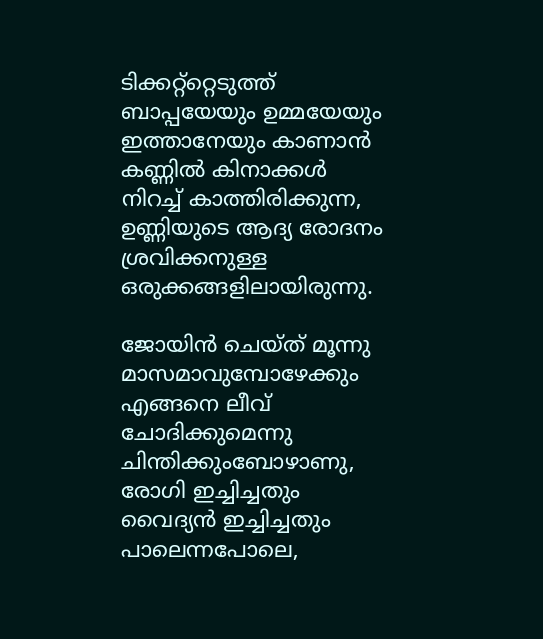ടിക്കറ്റ്റ്റെടുത്ത്‌ ബാപ്പയേയും ഉമ്മയേയും ഇത്താനേയും കാണാന്‍ കണ്ണില്‍ കിനാക്കള്‍ നിറച്ച്‌ കാത്തിരിക്കുന്ന, ഉണ്ണിയുടെ ആദ്യ രോദനം ശ്രവിക്കനുള്ള ഒരുക്കങ്ങളിലായിരുന്നു.

ജോയിന്‍ ചെയ്ത്‌ മൂന്നു മാസമാവുമ്പോഴേക്കും എങ്ങനെ ലീവ്‌ ചോദിക്കുമെന്നു ചിന്തിക്കുംബോഴാണു, രോഗി ഇച്ചിച്ചതും വൈദ്യന്‍ ഇച്ചിച്ചതും പാലെന്നപോലെ,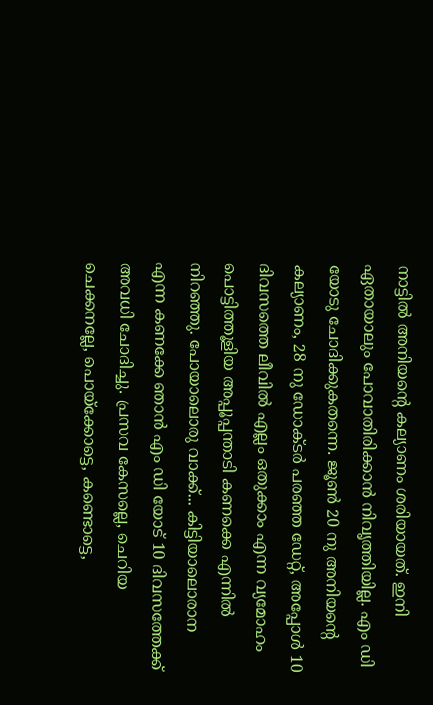നാട്ടില്‍ അനിയന്റെ കല്യാണം ശരിയായത്‌. ഇനി ഏതായാലും പോവാതിരിക്കാന്‍ നിവൃത്തിയില്ല. എം ഡി യോടു ചോദിക്കുകതന്നെ. ജൂണ്‍ 20 നു അനിയന്റെ കല്യാണം, 28 നു ഡോക്ടര്‍ പരഞ്ഞ ഡേറ്റ്‌, അപ്പോള്‍ 10 ദിവസത്തെ ലീവില്‍ എല്ലം ഒതുക്കാം എന്ന വ്യമോഹം പൊട്ടിത്തൂളിയ അപ്പൂപ്പന്താടി കണക്കെ എന്നില്‍ നിറഞ്ഞു. പോയാലൊരു വാക്ക്‌... കിട്ടിയാലൊരാന എന്ന കണക്കേ ഞാന്‍ എം ഡി യോട്‌ 10 ദിവസത്തേക്ക്‌ അവധി ചോദിച്ചു. പ്രസവ കേസല്ലെ, ചെറിയ ചെക്കനല്ലേ, പൊയ്ക്കോട്ടെ, കണ്ടൊട്ടെ,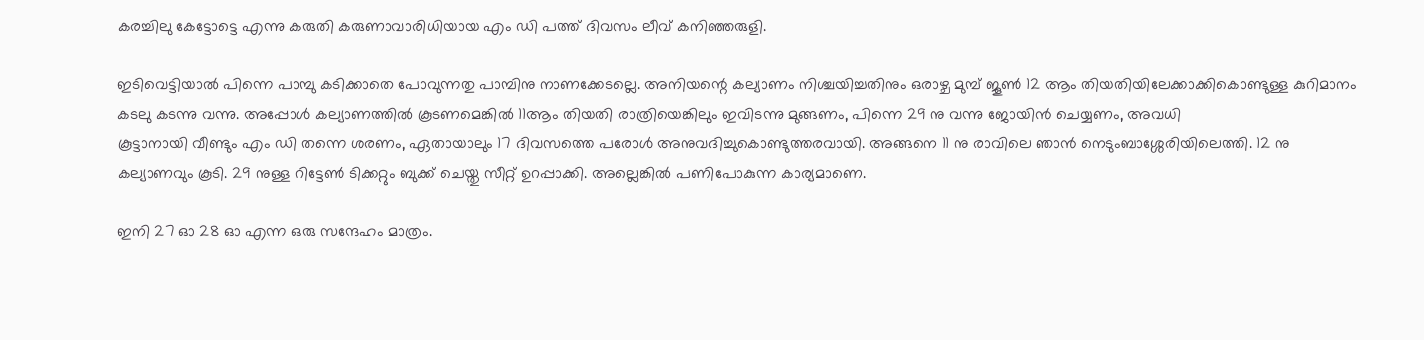കരച്ചിലു കേട്ടോട്ടെ എന്നു കരുതി കരുണാവാരിധിയായ എം ഡി പത്ത്‌ ദിവസം ലീവ്‌ കനിഞ്ഞരുളി.

ഇടിവെട്ടിയാല്‍ പിന്നെ പാമ്പു കടിക്കാതെ പോവുന്നതു പാമ്പിനു നാണക്കേടല്ലെ. അനിയന്റെ കല്യാണം നിശ്ചയിച്ചതിനും ഒരാഴ്ച മുമ്പ്‌ ജൂണ്‍ 12 ആം തിയതിയിലേക്കാക്കികൊണ്ടുള്ള കുറിമാനം കടലു കടന്നു വന്നു. അപ്പോള്‍ കല്യാണത്തില്‍ കൂടണമെങ്കില്‍ 11ആം തിയതി രാത്രിയെങ്കിലും ഇവിടന്നു മുങ്ങണം, പിന്നെ 29 നു വന്നു ജോയിന്‍ ചെയ്യണം, അവധി
കൂട്ടാനായി വീണ്ടും എം ഡി തന്നെ ശരണം, ഏതായാലും 17 ദിവസത്തെ പരോള്‍ അനുവദിച്ചുകൊണ്ടുത്തരവായി. അങ്ങനെ 11 നു രാവിലെ ഞാന്‍ നെടുംബാശ്ശേരിയിലെത്തി. 12 നു കല്യാണവും കൂടി. 29 നുള്ള റിട്ടേണ്‍ ടിക്കറ്റും ബുക്ക്‌ ചെയ്തു സീറ്റ്‌ ഉറപ്പാക്കി. അല്ലെങ്കില്‍ പണിപോകുന്ന കാര്യമാണെ.

ഇനി 27 ഓ 28 ഓ എന്ന ഒരു സന്ദേഹം മാത്രം.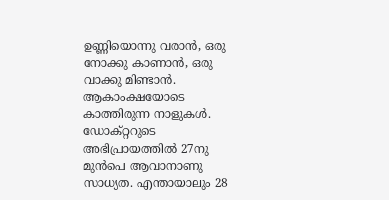ഉണ്ണിയൊന്നു വരാന്‍, ഒരു നോക്കു കാണാന്‍, ഒരു വാക്കു മിണ്ടാന്‍. ആകാംക്ഷയോടെ കാത്തിരുന്ന നാളുകള്‍. ഡോക്റ്ററുടെ അഭിപ്രായത്തില്‍ 27നു മുന്‍പെ ആവാനാണു സാധ്യത. എന്തായാലും 28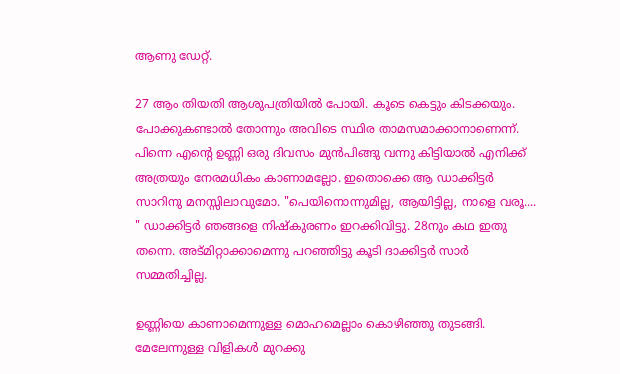ആണു ഡേറ്റ്‌.

27 ആം തിയതി ആശുപത്രിയില്‍ പോയി. കൂടെ കെട്ടും കിടക്കയും. പോക്കുകണ്ടാല്‍ തോന്നും അവിടെ സ്ഥിര താമസമാക്കാനാണെന്ന്. പിന്നെ എന്റെ ഉണ്ണി ഒരു ദിവസം മുന്‍പിങ്ങു വന്നു കിട്ടിയാല്‍ എനിക്ക്‌ അത്രയും നേരമധികം കാണാമല്ലോ. ഇതൊക്കെ ആ ഡാക്കിട്ടര്‍ സാറിനു മനസ്സിലാവുമോ. "പെയിനൊന്നുമില്ല, ആയിട്ടില്ല, നാളെ വരൂ.... " ഡാക്കിട്ടര്‍ ഞങ്ങളെ നിഷ്കുരണം ഇറക്കിവിട്ടു. 28നും കഥ ഇതു തന്നെ. അട്മിറ്റാക്കാമെന്നു പറഞ്ഞിട്ടു കൂടി ദാക്കിട്ടര്‍ സാര്‍ സമ്മതിച്ചില്ല.

ഉണ്ണിയെ കാണാമെന്നുള്ള മൊഹമെല്ലാം കൊഴിഞ്ഞു തുടങ്ങി. മേലേന്നുള്ള വിളികള്‍ മുറക്കു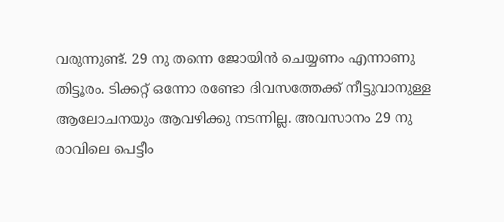വരുന്നുണ്ട്‌. 29 നു തന്നെ ജോയിന്‍ ചെയ്യണം എന്നാണു തിട്ടൂരം. ടിക്കറ്റ്‌ ഒന്നോ രണ്ടോ ദിവസത്തേക്ക്‌ നീട്ടുവാനുള്ള ആലോചനയും ആവഴിക്കു നടന്നില്ല. അവസാനം 29 നു രാവിലെ പെട്ടീം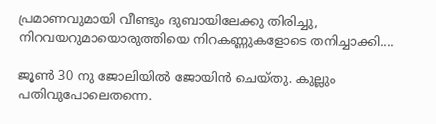പ്രമാണവുമായി വീണ്ടും ദുബായിലേക്കു തിരിച്ചു, നിറവയറുമായൊരുത്തിയെ നിറകണ്ണുകളോടെ തനിച്ചാക്കി....

ജൂണ്‍ 30 നു ജോലിയില്‍ ജോയിന്‍ ചെയ്തു. കുല്ലും പതിവുപോലെതന്നെ.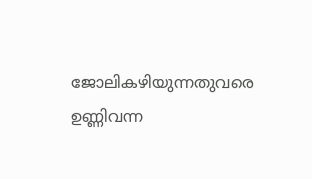ജോലികഴിയുന്നതുവരെ ഉണ്ണിവന്ന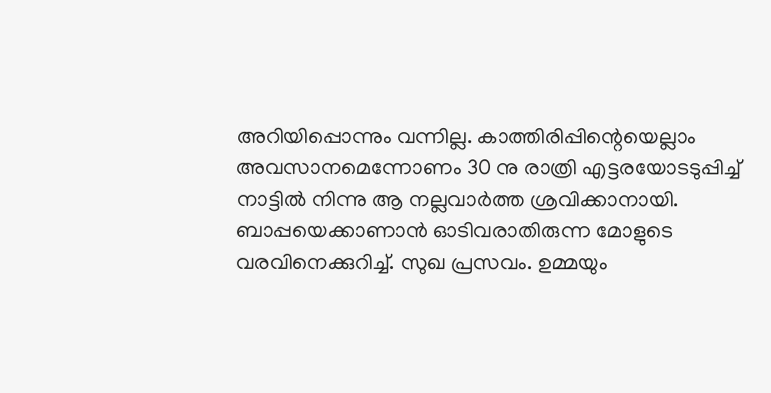അറിയിപ്പൊന്നും വന്നില്ല. കാത്തിരിപ്പിന്റെയെല്ലാം അവസാനമെന്നോണം 30 നു രാത്രി എട്ടരയോടടുപ്പിച്ച്‌ നാട്ടില്‍ നിന്നു ആ നല്ലവാര്‍ത്ത ശ്രവിക്കാനായി. ബാപ്പയെക്കാണാന്‍ ഓടിവരാതിരുന്ന മോളുടെ വരവിനെക്കുറിച്ച്‌. സുഖ പ്രസവം. ഉമ്മയും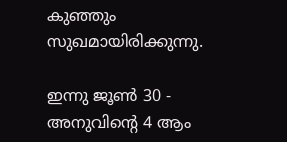കുഞ്ഞും സുഖമായിരിക്കുന്നു.

ഇന്നു ജൂണ്‍ 30 - അനുവിന്റെ 4 ആം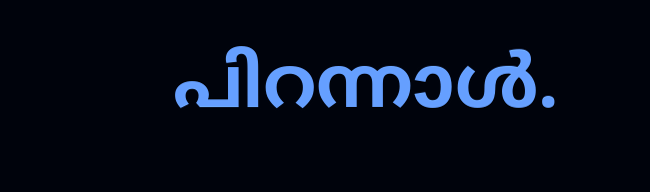പിറന്നാള്‍.